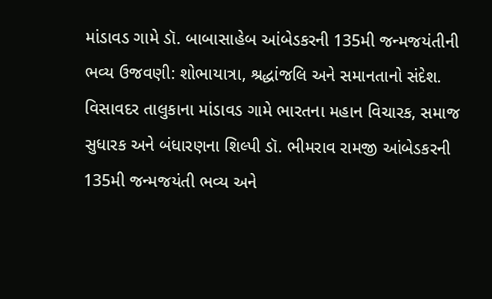માંડાવડ ગામે ડૉ. બાબાસાહેબ આંબેડકરની 135મી જન્મજયંતીની ભવ્ય ઉજવણી: શોભાયાત્રા, શ્રદ્ધાંજલિ અને સમાનતાનો સંદેશ.
વિસાવદર તાલુકાના માંડાવડ ગામે ભારતના મહાન વિચારક, સમાજ સુધારક અને બંધારણના શિલ્પી ડૉ. ભીમરાવ રામજી આંબેડકરની 135મી જન્મજયંતી ભવ્ય અને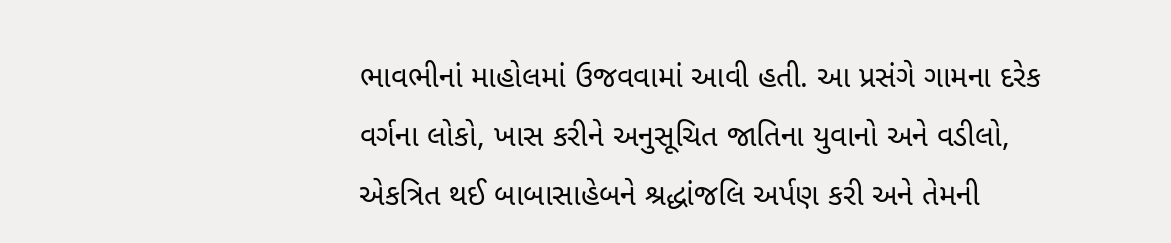ભાવભીનાં માહોલમાં ઉજવવામાં આવી હતી. આ પ્રસંગે ગામના દરેક વર્ગના લોકો, ખાસ કરીને અનુસૂચિત જાતિના યુવાનો અને વડીલો, એકત્રિત થઈ બાબાસાહેબને શ્રદ્ધાંજલિ અર્પણ કરી અને તેમની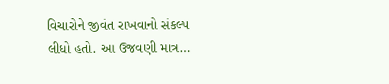વિચારોને જીવંત રાખવાનો સંકલ્પ લીધો હતો. આ ઉજવણી માત્ર…